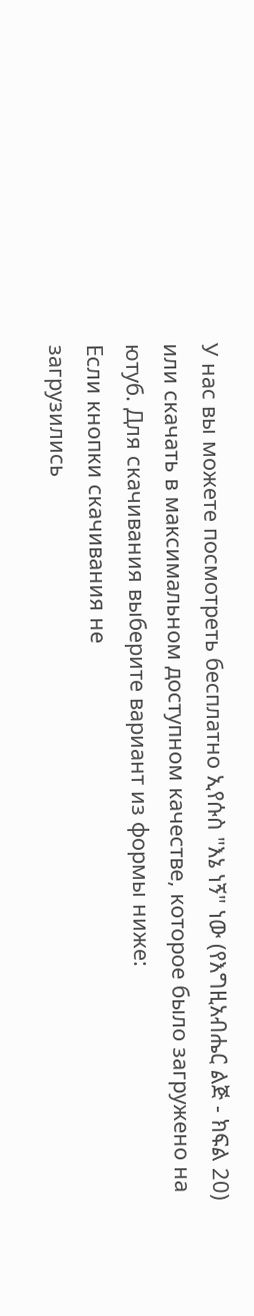У нас вы можете посмотреть бесплатно ኢየሱስ "እኔ ነኝ" ነው (የእግዚአብሔር ልጅ - ክፍል 20) или скачать в максимальном доступном качестве, которое было загружено на ютуб. Для скачивания выберите вариант из формы ниже:
Если кнопки скачивания не
загрузились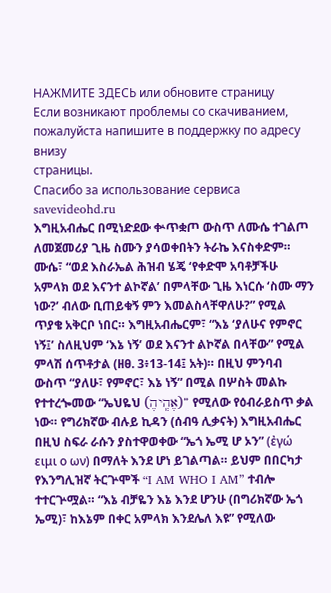НАЖМИТЕ ЗДЕСЬ или обновите страницу
Если возникают проблемы со скачиванием, пожалуйста напишите в поддержку по адресу внизу
страницы.
Спасибо за использование сервиса savevideohd.ru
እግዚአብሔር በሚነድደው ቍጥቋጦ ውስጥ ለሙሴ ተገልጦ ለመጀመሪያ ጊዜ ስሙን ያሳወቀበትን ትራኬ እናስቀድም። ሙሴ፣ “ወደ እስራኤል ሕዝብ ሄጄ ‘የቀድሞ አባቶቻችሁ አምላክ ወደ እናንተ ልኮኛል’ በምላቸው ጊዜ እነርሱ ‘ስሙ ማን ነው?’ ብለው ቢጠይቁኝ ምን እመልስላቸዋለሁ?” የሚል ጥያቄ አቅርቦ ነበር። እግዚአብሔርም፣ “እኔ ‘ያለሁና የምኖር ነኝ፤’ ስለዚህም ‘እኔ ነኝ’ ወደ እናንተ ልኮኛል በላቸው” የሚል ምላሽ ሰጥቶታል (ዘፀ. 3፥13-14፤ አት)። በዚህ ምንባብ ውስጥ “ያለሁ፣ የምኖር፣ እኔ ነኝ” በሚል በሦስት መልኩ የተተረጐመው “ኤህዬህ (אֶהְֽיהֶ)” የሚለው የዕብራይስጥ ቃል ነው። የግሪክኛው ብሉይ ኪዳን (ሰብዓ ሊቃናት) እግዚአብሔር በዚህ ስፍራ ራሱን ያስተዋወቀው “ኤጎ ኤሚ ሆ ኦን” (ἐγώ ειμι ο ων) በማለት እንደ ሆነ ይገልጣል። ይህም በበርካታ የእንግሊዝኛ ትርጕሞች “I AM WHO I AM” ተብሎ ተተርጕሟል። “እኔ ብቻዬን እኔ እንደ ሆንሁ (በግሪክኛው ኤጎ ኤሚ)፣ ከእኔም በቀር አምላክ እንደሌለ እዩ” የሚለው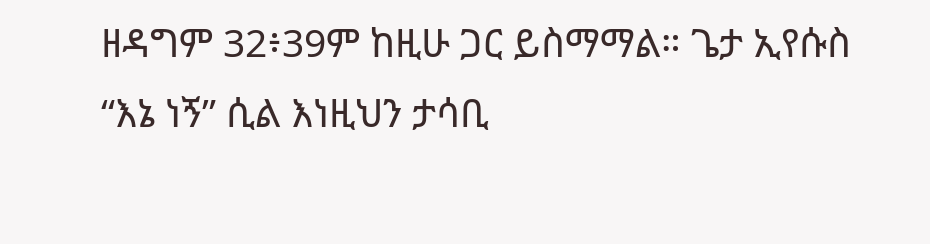ዘዳግም 32፥39ም ከዚሁ ጋር ይስማማል። ጌታ ኢየሱስ “እኔ ነኝ” ሲል እነዚህን ታሳቢ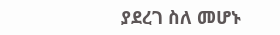ያደረገ ስለ መሆኑ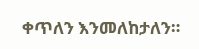ቀጥለን እንመለከታለን።